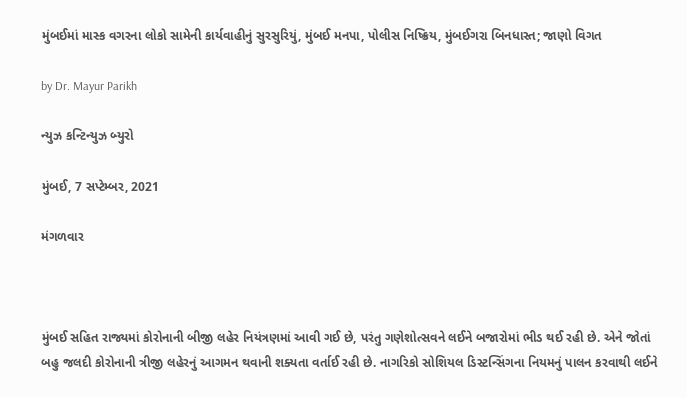મુંબઈમાં માસ્ક વગરના લોકો સામેની કાર્યવાહીનું સુરસુરિયું, મુંબઈ મનપા, પોલીસ નિષ્ક્રિય, મુંબઈગરા બિનધાસ્ત; જાણો વિગત

by Dr. Mayur Parikh

ન્યુઝ કન્ટિન્યુઝ બ્યુરો

મુંબઈ, 7 સપ્ટેમ્બર, 2021

મંગળવાર



મુંબઈ સહિત રાજ્યમાં કોરોનાની બીજી લહેર નિયંત્રણમાં આવી ગઈ છે, પરંતુ ગણેશોત્સવને લઈને બજારોમાં ભીડ થઈ રહી છે. એને જોતાં બહુ જલદી કોરોનાની ત્રીજી લહેરનું આગમન થવાની શક્યતા વર્તાઈ રહી છે. નાગરિકો સોશિયલ ડિસ્ટન્સિંગના નિયમનું પાલન કરવાથી લઈને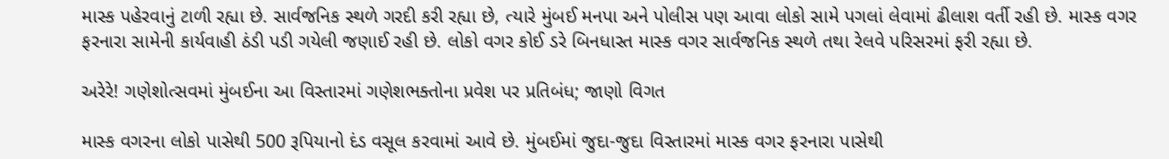માસ્ક પહેરવાનું ટાળી રહ્યા છે. સાર્વજનિક સ્થળે ગરદી કરી રહ્યા છે, ત્યારે મુંબઈ મનપા અને પોલીસ પણ આવા લોકો સામે પગલાં લેવામાં ઢીલાશ વર્તી રહી છે. માસ્ક વગર ફરનારા સામેની કાર્યવાહી ઠંડી પડી ગયેલી જણાઈ રહી છે. લોકો વગર કોઈ ડરે બિનધાસ્ત માસ્ક વગર સાર્વજનિક સ્થળે તથા રેલવે પરિસરમાં ફરી રહ્યા છે.

અરેરે! ગણેશોત્સવમાં મુંબઈના આ વિસ્તારમાં ગણેશભક્તોના પ્રવેશ પર પ્રતિબંધ; જાણો વિગત

માસ્ક વગરના લોકો પાસેથી 500 રૂપિયાનો દંડ વસૂલ કરવામાં આવે છે. મુંબઈમાં જુદા-જુદા વિસ્તારમાં માસ્ક વગર ફરનારા પાસેથી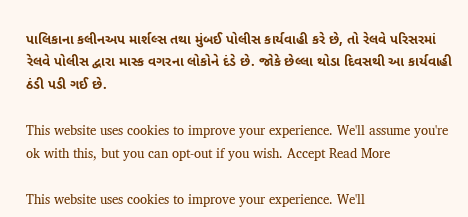પાલિકાના કલીનઅપ માર્શલ્સ તથા મુંબઈ પોલીસ કાર્યવાહી કરે છે, તો રેલવે પરિસરમાં રેલવે પોલીસ દ્વારા માસ્ક વગરના લોકોને દંડે છે. જોકે છેલ્લા થોડા દિવસથી આ કાર્યવાહી ઠંડી પડી ગઈ છે.

This website uses cookies to improve your experience. We'll assume you're ok with this, but you can opt-out if you wish. Accept Read More

This website uses cookies to improve your experience. We'll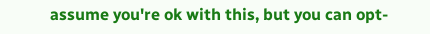assume you're ok with this, but you can opt-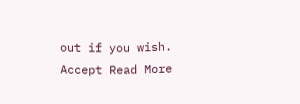out if you wish. Accept Read More